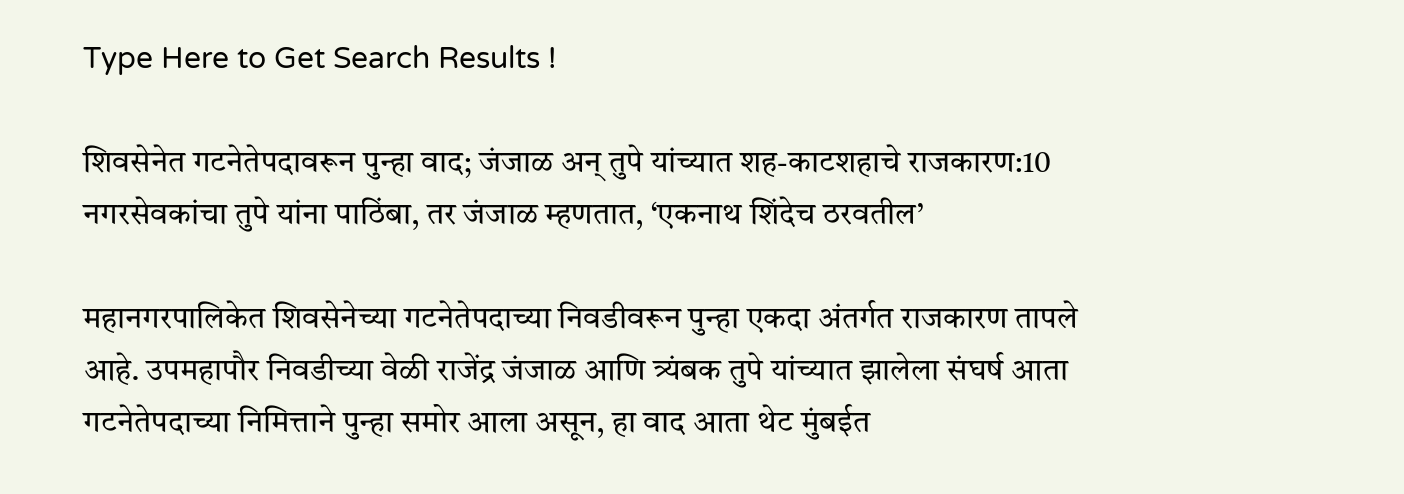Type Here to Get Search Results !

शिवसेनेत गटनेतेपदावरून पुन्हा वाद; जंजाळ अन् तुपे यांच्यात शह-काटशहाचे राजकारण:10 नगरसेवकांचा तुपे यांना पाठिंबा, तर जंजाळ म्हणतात, ‘एकनाथ शिंदेच ठरवतील’

महानगरपालिकेत शिवसेनेच्या गटनेतेपदाच्या निवडीवरून पुन्हा एकदा अंतर्गत राजकारण तापले आहे. उपमहापौर निवडीच्या वेळी राजेंद्र जंजाळ आणि त्र्यंबक तुपे यांच्यात झालेला संघर्ष आता गटनेतेपदाच्या निमित्ताने पुन्हा समोर आला असून, हा वाद आता थेट मुंबईत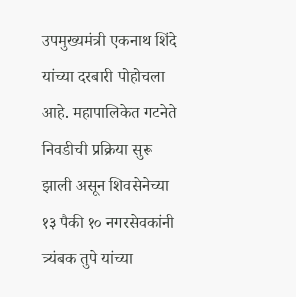उपमुख्यमंत्री एकनाथ शिंदे यांच्या दरबारी पोहोचला आहे. महापालिकेत गटनेते निवडीची प्रक्रिया सुरू झाली असून शिवसेनेच्या १३ पैकी १० नगरसेवकांनी त्र्यंबक तुपे यांच्या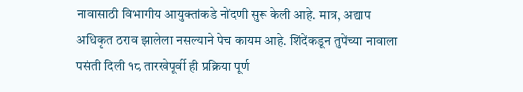नावासाठी विभागीय आयुक्तांकडे नोंदणी सुरू केली आहे. मात्र, अद्याप अधिकृत ठराव झालेला नसल्याने पेच कायम आहे. शिंदेंकडून तुपेंच्या नावाला पसंती दिली १८ तारखेपूर्वी ही प्रक्रिया पूर्ण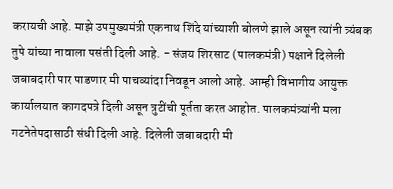करायची आहे. माझे उपमुख्यमंत्री एकनाथ शिंदे यांच्याशी बोलणे झाले असून त्यांनी त्र्यंबक तुपे यांच्या नावाला पसंती दिली आहे. - संजय शिरसाट (पालकमंत्री) पक्षाने दिलेली जबाबदारी पार पाडणार मी पाचव्यांदा निवडून आलो आहे. आम्ही विभागीय आयुक्त कार्यालयात कागदपत्रे दिली असून त्रुटींची पूर्तता करत आहोत. पालकमंत्र्यांनी मला गटनेतेपदासाठी संधी दिली आहे. दिलेली जबाबदारी मी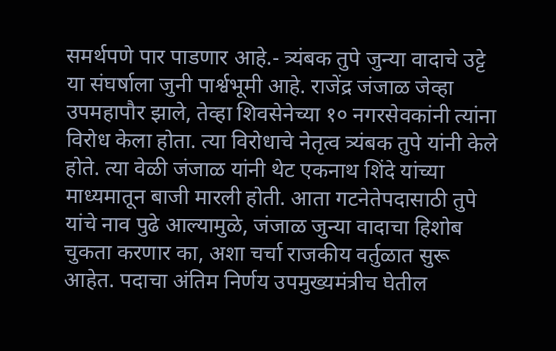समर्थपणे पार पाडणार आहे.- त्र्यंबक तुपे जुन्या वादाचे उट्टे या संघर्षाला जुनी पार्श्वभूमी आहे. राजेंद्र जंजाळ जेव्हा उपमहापौर झाले, तेव्हा शिवसेनेच्या १० नगरसेवकांनी त्यांना विरोध केला होता. त्या विरोधाचे नेतृत्व त्र्यंबक तुपे यांनी केले होते. त्या वेळी जंजाळ यांनी थेट एकनाथ शिंदे यांच्या माध्यमातून बाजी मारली होती. आता गटनेतेपदासाठी तुपे यांचे नाव पुढे आल्यामुळे, जंजाळ जुन्या वादाचा हिशोब चुकता करणार का, अशा चर्चा राजकीय वर्तुळात सुरू आहेत. पदाचा अंतिम निर्णय उपमुख्यमंत्रीच घेतील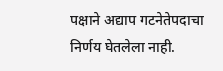पक्षाने अद्याप गटनेतेपदाचा निर्णय घेतलेला नाही.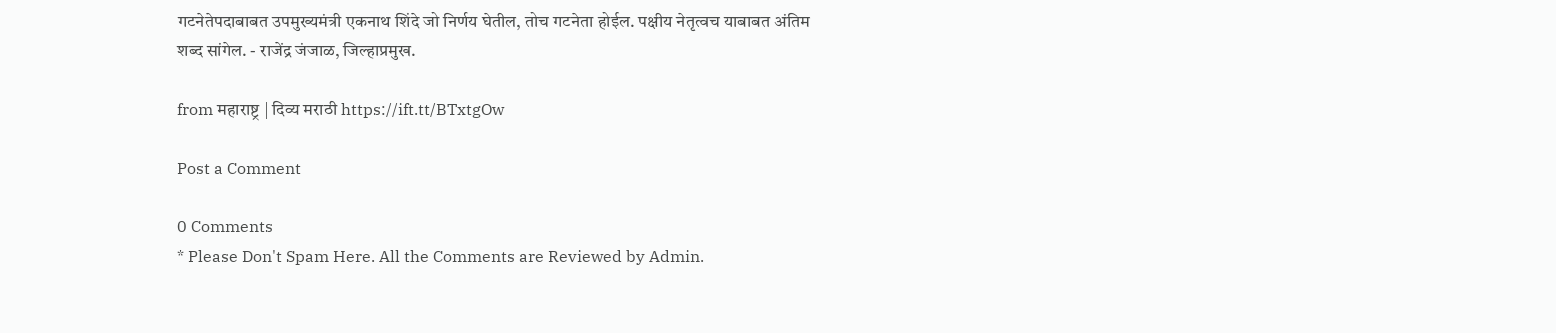गटनेतेपदाबाबत उपमुख्यमंत्री एकनाथ शिंदे जो निर्णय घेतील, तोच गटनेता होईल. पक्षीय नेतृत्वच याबाबत अंतिम शब्द सांगेल. - राजेंद्र जंजाळ, जिल्हाप्रमुख.

from महाराष्ट्र | दिव्य मराठी https://ift.tt/BTxtgOw

Post a Comment

0 Comments
* Please Don't Spam Here. All the Comments are Reviewed by Admin.